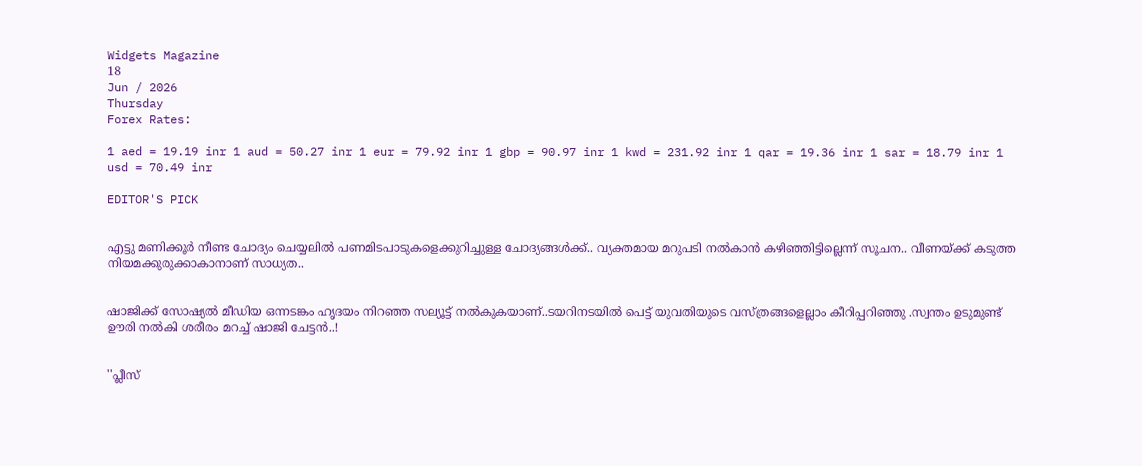Widgets Magazine
18
Jun / 2026
Thursday
Forex Rates:

1 aed = 19.19 inr 1 aud = 50.27 inr 1 eur = 79.92 inr 1 gbp = 90.97 inr 1 kwd = 231.92 inr 1 qar = 19.36 inr 1 sar = 18.79 inr 1 usd = 70.49 inr

EDITOR'S PICK


എട്ടു മണിക്കൂര്‍ നീണ്ട ചോദ്യം ചെയ്യലില്‍ പണമിടപാടുകളെക്കുറിച്ചുള്ള ചോദ്യങ്ങള്‍ക്ക്.. വ്യക്തമായ മറുപടി നല്‍കാന്‍ കഴിഞ്ഞിട്ടില്ലെന്ന് സൂചന.. വീണയ്ക്ക് കടുത്ത നിയമക്കുരുക്കാകാനാണ് സാധ്യത..


ഷാജിക്ക് സോഷ്യല്‍ മീഡിയ ഒന്നടങ്കം ഹൃദയം നിറഞ്ഞ സല്യൂട്ട് നല്‍കുകയാണ്..ടയറിനടയിൽ പെട്ട് യുവതിയുടെ വസ്ത്രങ്ങളെല്ലാം കീറിപ്പറിഞ്ഞു .സ്വന്തം ഉടുമുണ്ട് ഊരി നല്‍കി ശരീരം മറച്ച് ഷാജി ചേട്ടൻ..!


''പ്ലീസ്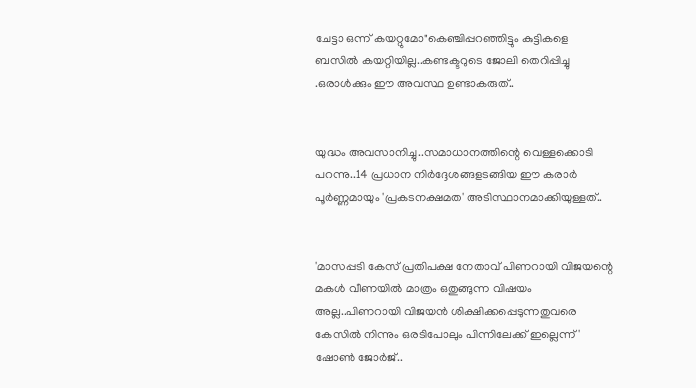ചേട്ടാ ഒന്ന് കയറ്റുമോ"കെഞ്ചിപ്പറഞ്ഞിട്ടും കുട്ടികളെ ബസില്‍ കയറ്റിയില്ല..കണ്ടക്ടറുടെ ജോലി തെറിപ്പിച്ചു .ഒരാൾക്കും ഈ അവസ്ഥ ഉണ്ടാകരുത്..


യുദ്ധം അവസാനിച്ചു..സമാധാനത്തിന്റെ വെള്ളക്കൊടി പറന്നു..14 പ്രധാന നിര്‍ദ്ദേശങ്ങളടങ്ങിയ ഈ കരാര്‍ പൂര്‍ണ്ണമായും 'പ്രകടനക്ഷമത' അടിസ്ഥാനമാക്കിയുള്ളത്..


'മാസപ്പടി കേസ് പ്രതിപക്ഷ നേതാവ് പിണറായി വിജയന്റെ മകൾ വീണയിൽ മാത്രം ഒതുങ്ങുന്ന വിഷയം അല്ല..പിണറായി വിജയൻ ശിക്ഷിക്കപ്പെടുന്നതുവരെ കേസിൽ നിന്നും ഒരടിപോലും പിന്നിലേക്ക് ഇല്ലെന്ന്' ഷോൺ ജോർജ്..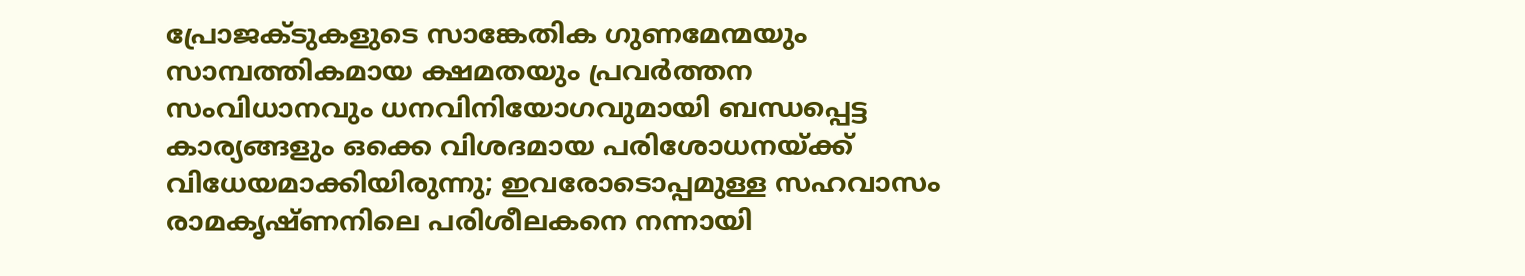പ്രോജക്‌ടുകളുടെ സാങ്കേതിക ഗുണമേന്മയും സാമ്പത്തികമായ ക്ഷമതയും പ്രവർത്തന സംവിധാനവും ധനവിനിയോഗവുമായി ബന്ധപ്പെട്ട കാര്യങ്ങളും ഒക്കെ വിശദമായ പരിശോധനയ്ക്ക് വിധേയമാക്കിയിരുന്നു; ഇവരോടൊപ്പമുള്ള സഹവാസം രാമകൃഷ്ണനിലെ പരിശീലകനെ നന്നായി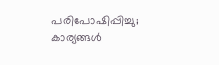പരിപോഷിപ്പിച്ചു; കാര്യങ്ങൾ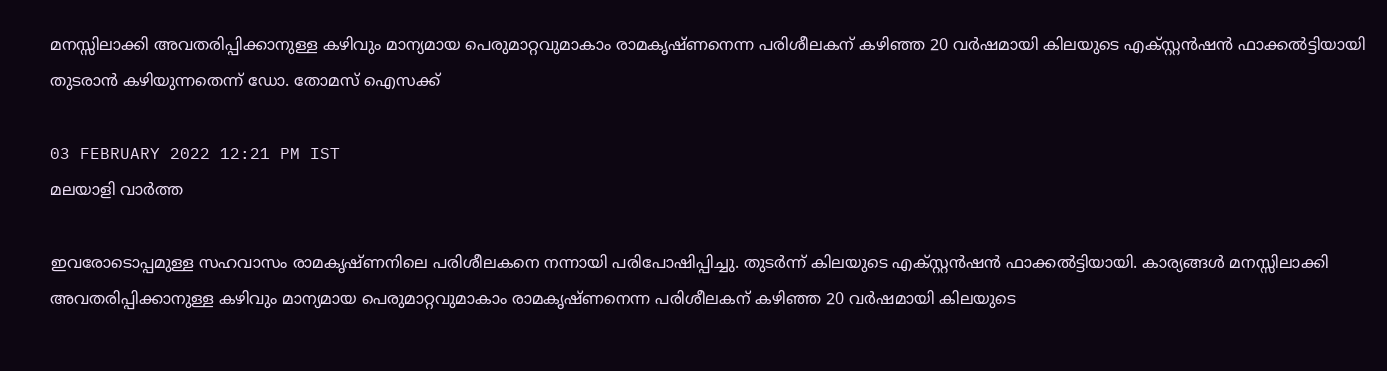മനസ്സിലാക്കി അവതരിപ്പിക്കാനുള്ള കഴിവും മാന്യമായ പെരുമാറ്റവുമാകാം രാമകൃഷ്ണനെന്ന പരിശീലകന് കഴിഞ്ഞ 20 വർഷമായി കിലയുടെ എക്സ്റ്റൻഷൻ ഫാക്കൽട്ടിയായി തുടരാൻ കഴിയുന്നതെന്ന് ഡോ. തോമസ് ഐസക്ക്

03 FEBRUARY 2022 12:21 PM IST
മലയാളി വാര്‍ത്ത

ഇവരോടൊപ്പമുള്ള സഹവാസം രാമകൃഷ്ണനിലെ പരിശീലകനെ നന്നായി പരിപോഷിപ്പിച്ചു. തുടർന്ന് കിലയുടെ എക്സ്റ്റൻഷൻ ഫാക്കൽട്ടിയായി. കാര്യങ്ങൾ മനസ്സിലാക്കി അവതരിപ്പിക്കാനുള്ള കഴിവും മാന്യമായ പെരുമാറ്റവുമാകാം രാമകൃഷ്ണനെന്ന പരിശീലകന് കഴിഞ്ഞ 20 വർഷമായി കിലയുടെ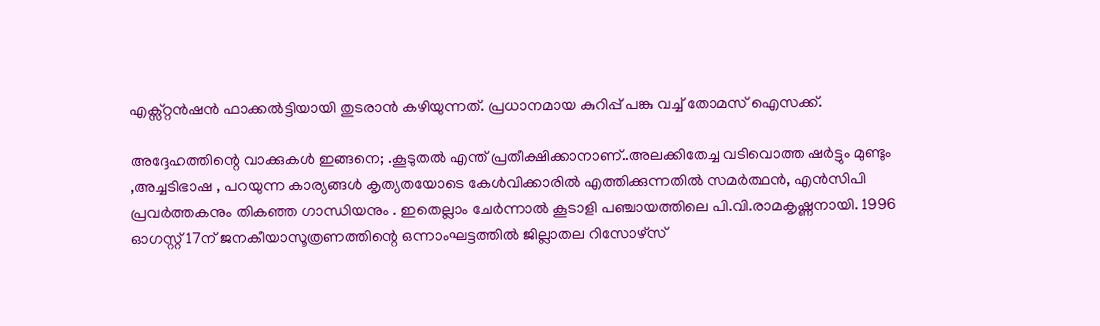എക്സ്റ്റൻഷൻ ഫാക്കൽട്ടിയായി തുടരാൻ കഴിയുന്നത്. പ്രധാനമായ കുറിപ്പ് പങ്കു വച്ച് തോമസ് ഐസക്ക്.

അദ്ദേഹത്തിന്റെ വാക്കുകൾ ഇങ്ങനെ; .കൂടുതൽ എന്ത് പ്രതീക്ഷിക്കാനാണ്..അലക്കിതേച്ച വടിവൊത്ത ഷർട്ടും മുണ്ടും ,അച്ചടിഭാഷ , പറയുന്ന കാര്യങ്ങൾ കൃത്യതയോടെ കേൾവിക്കാരിൽ എത്തിക്കുന്നതിൽ സമർത്ഥൻ, എൻസിപി പ്രവർത്തകനും തികഞ്ഞ ഗാന്ധിയനും . ഇതെല്ലാം ചേർന്നാൽ കൂടാളി പഞ്ചായത്തിലെ പി.വി.രാമകൃഷ്ണനായി. 1996 ഓഗസ്റ്റ് 17ന് ജനകീയാസൂത്രണത്തിന്റെ ഒന്നാംഘട്ടത്തിൽ ജില്ലാതല റിസോഴ്സ്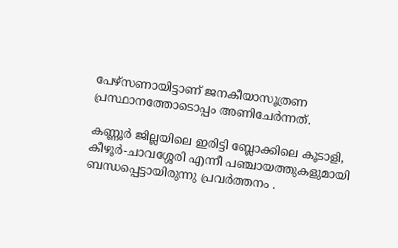പേഴ്സണായിട്ടാണ് ജനകീയാസൂത്രണ പ്രസ്ഥാനത്തോടൊപ്പം അണിചേർന്നത്.

കണ്ണൂർ ജില്ലയിലെ ഇരിട്ടി ബ്ലോക്കിലെ കൂടാളി, കീഴൂർ-ചാവശ്ശേരി എന്നീ പഞ്ചായത്തുകളുമായി ബന്ധപ്പെട്ടായിരുന്നു പ്രവർത്തനം .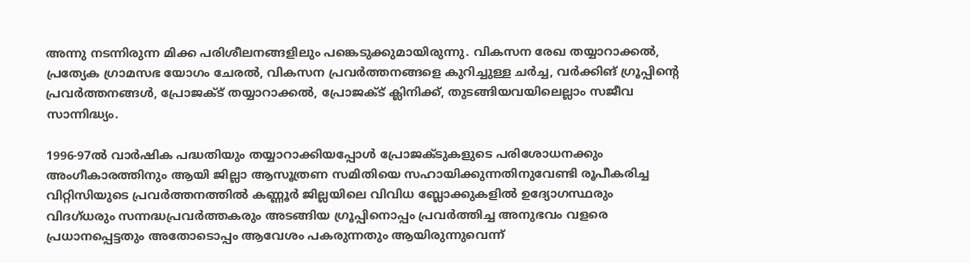അന്നു നടന്നിരുന്ന മിക്ക പരിശീലനങ്ങളിലും പങ്കെടുക്കുമായിരുന്നു. വികസന രേഖ തയ്യാറാക്കൽ, പ്രത്യേക ഗ്രാമസഭ യോഗം ചേരൽ, വികസന പ്രവർത്തനങ്ങളെ കുറിച്ചുള്ള ചർച്ച, വർക്കിങ് ഗ്രൂപ്പിന്റെ പ്രവർത്തനങ്ങൾ, പ്രോജക്ട് തയ്യാറാക്കൽ, പ്രോജക്ട് ക്ലിനിക്ക്, തുടങ്ങിയവയിലെല്ലാം സജീവ സാന്നിദ്ധ്യം.

1996-97ൽ വാർഷിക പദ്ധതിയും തയ്യാറാക്കിയപ്പോൾ പ്രോജക്ടുകളുടെ പരിശോധനക്കും അംഗീകാരത്തിനും ആയി ജില്ലാ ആസൂത്രണ സമിതിയെ സഹായിക്കുന്നതിനുവേണ്ടി രൂപീകരിച്ച വിറ്റിസിയുടെ പ്രവർത്തനത്തിൽ കണ്ണൂർ ജില്ലയിലെ വിവിധ ബ്ലോക്കുകളിൽ ഉദ്യോഗസ്ഥരും വിദഗ്ധരും സന്നദ്ധപ്രവർത്തകരും അടങ്ങിയ ഗ്രൂപ്പിനൊപ്പം പ്രവർത്തിച്ച അനുഭവം വളരെ പ്രധാനപ്പെട്ടതും അതോടൊപ്പം ആവേശം പകരുന്നതും ആയിരുന്നുവെന്ന്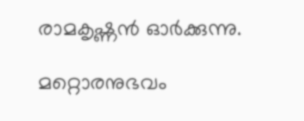രാമകൃഷ്ണൻ ഓർക്കുന്നു.

മറ്റൊരനുഭവം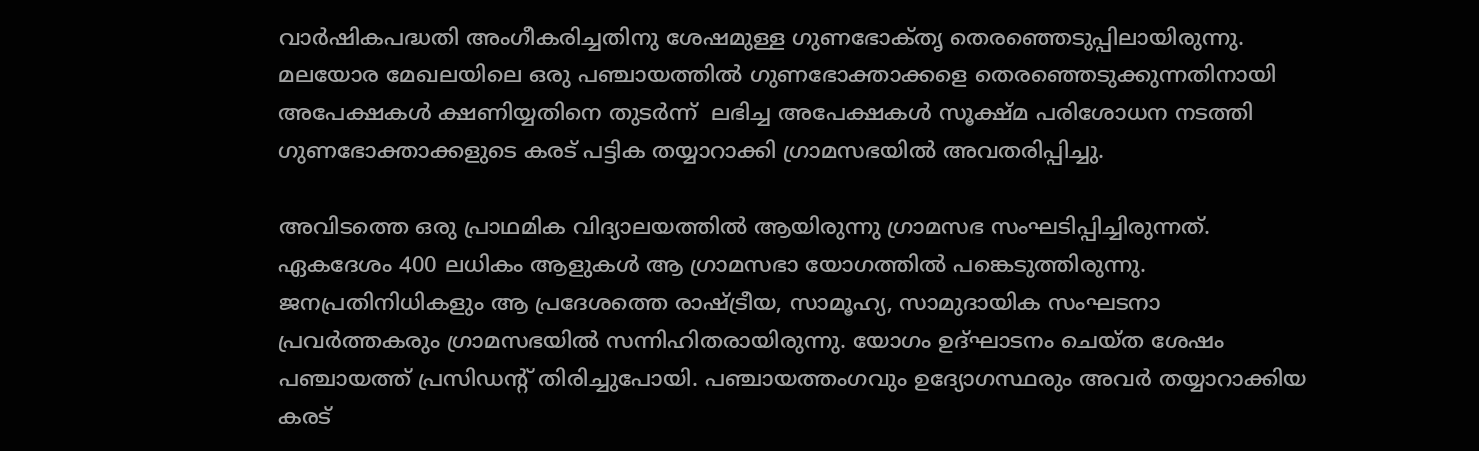വാർഷികപദ്ധതി അംഗീകരിച്ചതിനു ശേഷമുള്ള ഗുണഭോക്‌തൃ തെരഞ്ഞെടുപ്പിലായിരുന്നു. മലയോര മേഖലയിലെ ഒരു പഞ്ചായത്തിൽ ഗുണഭോക്താക്കളെ തെരഞ്ഞെടുക്കുന്നതിനായി അപേക്ഷകൾ ക്ഷണിയ്യതിനെ തുടർന്ന്  ലഭിച്ച അപേക്ഷകൾ സൂക്ഷ്മ പരിശോധന നടത്തി ഗുണഭോക്താക്കളുടെ കരട് പട്ടിക തയ്യാറാക്കി ഗ്രാമസഭയിൽ അവതരിപ്പിച്ചു.

അവിടത്തെ ഒരു പ്രാഥമിക വിദ്യാലയത്തിൽ ആയിരുന്നു ഗ്രാമസഭ സംഘടിപ്പിച്ചിരുന്നത്. ഏകദേശം 400 ലധികം ആളുകൾ ആ ഗ്രാമസഭാ യോഗത്തിൽ പങ്കെടുത്തിരുന്നു. ജനപ്രതിനിധികളും ആ പ്രദേശത്തെ രാഷ്ട്രീയ, സാമൂഹ്യ, സാമുദായിക സംഘടനാ പ്രവർത്തകരും ഗ്രാമസഭയിൽ സന്നിഹിതരായിരുന്നു. യോഗം ഉദ്ഘാടനം ചെയ്ത ശേഷം പഞ്ചായത്ത് പ്രസിഡന്റ് തിരിച്ചുപോയി. പഞ്ചായത്തംഗവും ഉദ്യോഗസ്ഥരും അവർ തയ്യാറാക്കിയ കരട്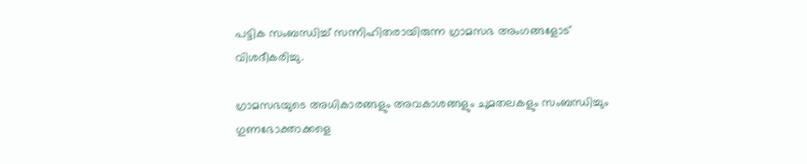പട്ടിക സംബന്ധിച്ച് സന്നിഹിതരായിരുന്ന ഗ്രാമസഭ അംഗങ്ങളോട് വിശദീകരിച്ചു.

ഗ്രാമസഭയുടെ അധികാരങ്ങളും അവകാശങ്ങളും ചുമതലകളും സംബന്ധിച്ചും ഗുണഭോക്താക്കളെ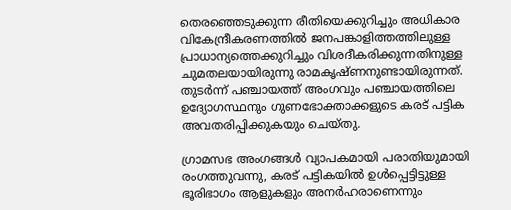തെരഞ്ഞെടുക്കുന്ന രീതിയെക്കുറിച്ചും അധികാര വികേന്ദ്രീകരണത്തിൽ ജനപങ്കാളിത്തത്തിലുള്ള പ്രാധാന്യത്തെക്കുറിച്ചും വിശദീകരിക്കുന്നതിനുള്ള ചുമതലയായിരുന്നു രാമകൃഷ്ണനുണ്ടായിരുന്നത്. തുടർന്ന് പഞ്ചായത്ത് അംഗവും പഞ്ചായത്തിലെ ഉദ്യോഗസ്ഥനും ഗുണഭോക്താക്കളുടെ കരട് പട്ടിക അവതരിപ്പിക്കുകയും ചെയ്തു.

ഗ്രാമസഭ അംഗങ്ങൾ വ്യാപകമായി പരാതിയുമായി രംഗത്തുവന്നു, കരട് പട്ടികയിൽ ഉൾപ്പെട്ടിട്ടുള്ള ഭൂരിഭാഗം ആളുകളും അനർഹരാണെന്നും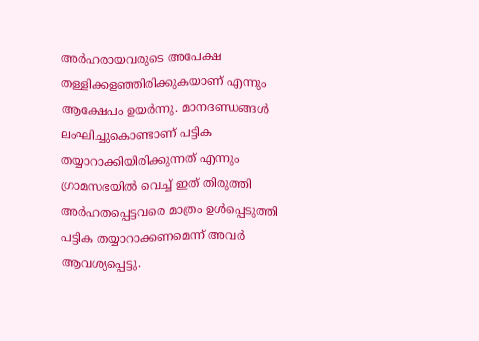അർഹരായവരുടെ അപേക്ഷ തള്ളിക്കളഞ്ഞിരിക്കുകയാണ് എന്നും ആക്ഷേപം ഉയർന്നു. മാനദണ്ഡങ്ങൾ ലംഘിച്ചുകൊണ്ടാണ് പട്ടിക തയ്യാറാക്കിയിരിക്കുന്നത് എന്നും ഗ്രാമസഭയിൽ വെച്ച് ഇത് തിരുത്തി അർഹതപ്പെട്ടവരെ മാത്രം ഉൾപ്പെടുത്തി പട്ടിക തയ്യാറാക്കണമെന്ന് അവർ ആവശ്യപ്പെട്ടു.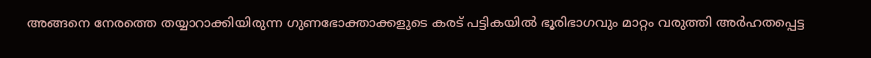അങ്ങനെ നേരത്തെ തയ്യാറാക്കിയിരുന്ന ഗുണഭോക്താക്കളുടെ കരട് പട്ടികയിൽ ഭൂരിഭാഗവും മാറ്റം വരുത്തി അർഹതപ്പെട്ട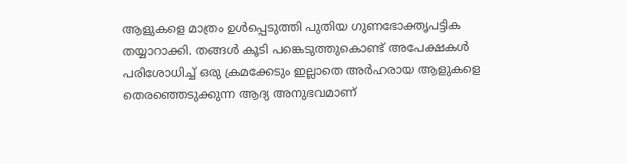ആളുകളെ മാത്രം ഉൾപ്പെടുത്തി പുതിയ ഗുണഭോക്തൃപട്ടിക തയ്യാറാക്കി. തങ്ങൾ കൂടി പങ്കെടുത്തുകൊണ്ട് അപേക്ഷകൾ പരിശോധിച്ച് ഒരു ക്രമക്കേടും ഇല്ലാതെ അർഹരായ ആളുകളെ തെരഞ്ഞെടുക്കുന്ന ആദ്യ അനുഭവമാണ്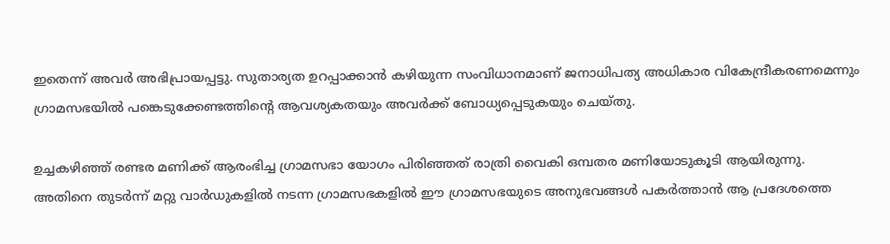ഇതെന്ന് അവർ അഭിപ്രായപ്പട്ടു. സുതാര്യത ഉറപ്പാക്കാൻ കഴിയുന്ന സംവിധാനമാണ് ജനാധിപത്യ അധികാര വികേന്ദ്രീകരണമെന്നും ഗ്രാമസഭയിൽ പങ്കെടുക്കേണ്ടത്തിന്റെ ആവശ്യകതയും അവർക്ക് ബോധ്യപ്പെടുകയും ചെയ്തു.

ഉച്ചകഴിഞ്ഞ് രണ്ടര മണിക്ക് ആരംഭിച്ച ഗ്രാമസഭാ യോഗം പിരിഞ്ഞത് രാത്രി വൈകി ഒമ്പതര മണിയോടുകൂടി ആയിരുന്നു. അതിനെ തുടർന്ന് മറ്റു വാർഡുകളിൽ നടന്ന ഗ്രാമസഭകളിൽ ഈ ഗ്രാമസഭയുടെ അനുഭവങ്ങൾ പകർത്താൻ ആ പ്രദേശത്തെ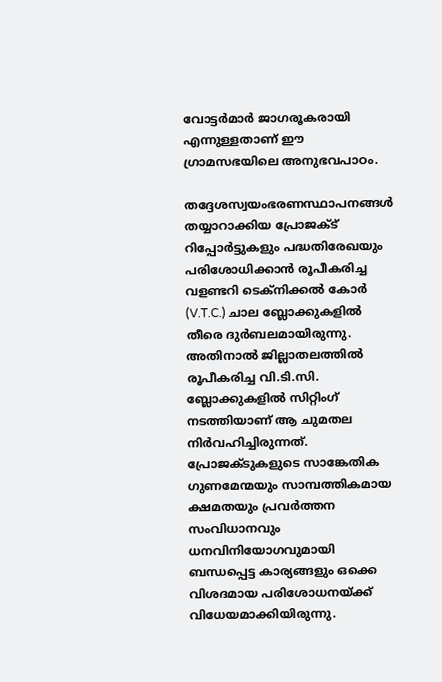വോട്ടർമാർ ജാഗരൂകരായി എന്നുള്ളതാണ് ഈ ഗ്രാമസഭയിലെ അനുഭവപാഠം.

തദ്ദേശസ്വയംഭരണസ്ഥാപനങ്ങൾ തയ്യാറാക്കിയ പ്രോജക്ട് റിപ്പോർട്ടുകളും പദ്ധതിരേഖയും പരിശോധിക്കാൻ രൂപീകരിച്ച വളണ്ടറി ടെക്നിക്കൽ കോർ (V.T.C.) ചാല ബ്ലോക്കുകളിൽ തീരെ ദുർബലമായിരുന്നു. അതിനാൽ ജില്ലാതലത്തിൽ രൂപീകരിച്ച വി.ടി.സി. ബ്ലോക്കുകളിൽ സിറ്റിംഗ് നടത്തിയാണ് ആ ചുമതല നിർവഹിച്ചിരുന്നത്. പ്രോജക്‌ടുകളുടെ സാങ്കേതിക ഗുണമേന്മയും സാമ്പത്തികമായ ക്ഷമതയും പ്രവർത്തന സംവിധാനവും ധനവിനിയോഗവുമായി ബന്ധപ്പെട്ട കാര്യങ്ങളും ഒക്കെ വിശദമായ പരിശോധനയ്ക്ക് വിധേയമാക്കിയിരുന്നു.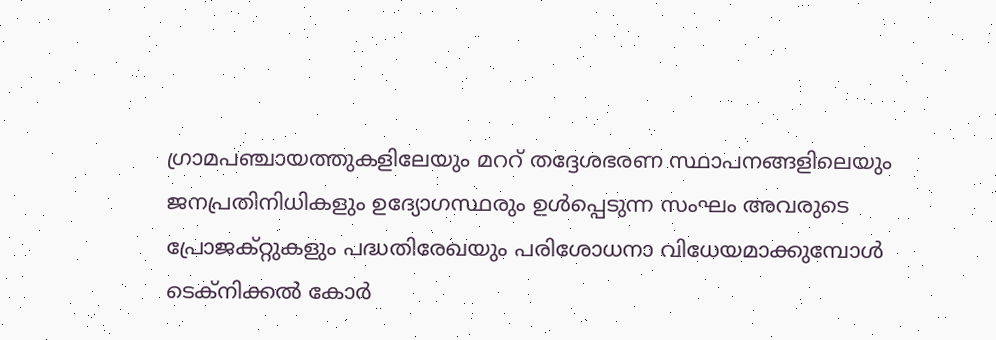ഗ്രാമപഞ്ചായത്തുകളിലേയും മററ് തദ്ദേശഭരണ സ്ഥാപനങ്ങളിലെയും ജനപ്രതിനിധികളും ഉദ്യോഗസ്ഥരും ഉൾപ്പെടുന്ന സംഘം അവരുടെ പ്രോജക്റ്റുകളും പദ്ധതിരേഖയും പരിശോധനാ വിധേയമാക്കുമ്പോൾ ടെക്നിക്കൽ കോർ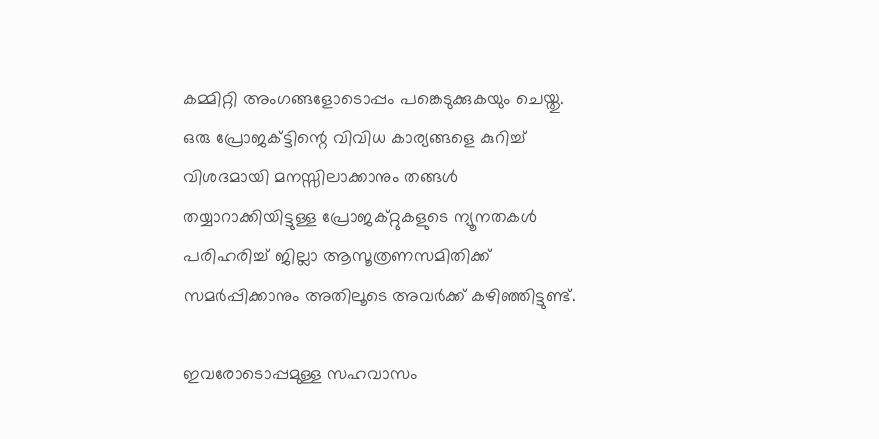കമ്മിറ്റി അംഗങ്ങളോടൊപ്പം പങ്കെടുക്കുകയും ചെയ്തു. ഒരു പ്രോജക്ട്ടിന്റെ വിവിധ കാര്യങ്ങളെ കുറിച്ച് വിശദമായി മനസ്സിലാക്കാനും തങ്ങൾ തയ്യാറാക്കിയിട്ടുള്ള പ്രോജക്റ്റുകളുടെ ന്യൂനതകൾ പരിഹരിച്ച് ജില്ലാ ആസൂത്രണസമിതിക്ക് സമർപ്പിക്കാനും അതിലൂടെ അവർക്ക് കഴിഞ്ഞിട്ടുണ്ട്.

ഇവരോടൊപ്പമുള്ള സഹവാസം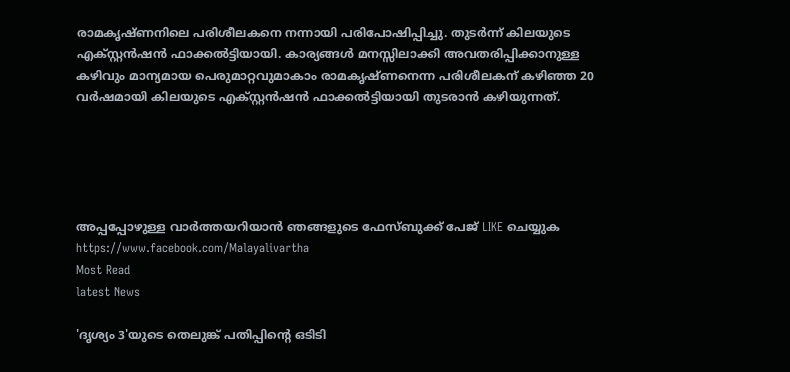രാമകൃഷ്ണനിലെ പരിശീലകനെ നന്നായി പരിപോഷിപ്പിച്ചു. തുടർന്ന് കിലയുടെ എക്സ്റ്റൻഷൻ ഫാക്കൽട്ടിയായി. കാര്യങ്ങൾ മനസ്സിലാക്കി അവതരിപ്പിക്കാനുള്ള കഴിവും മാന്യമായ പെരുമാറ്റവുമാകാം രാമകൃഷ്ണനെന്ന പരിശീലകന് കഴിഞ്ഞ 20 വർഷമായി കിലയുടെ എക്സ്റ്റൻഷൻ ഫാക്കൽട്ടിയായി തുടരാൻ കഴിയുന്നത്.





അപ്പപ്പോഴുള്ള വാര്‍ത്തയറിയാന്‍ ഞങ്ങളുടെ ഫേസ്‌ബുക്ക്‌ പേജ് LIKE ചെയ്യുക
https://www.facebook.com/Malayalivartha
Most Read
latest News

'ദൃശ്യം 3'യുടെ തെലുങ്ക് പതിപ്പിന്റെ ഒടിടി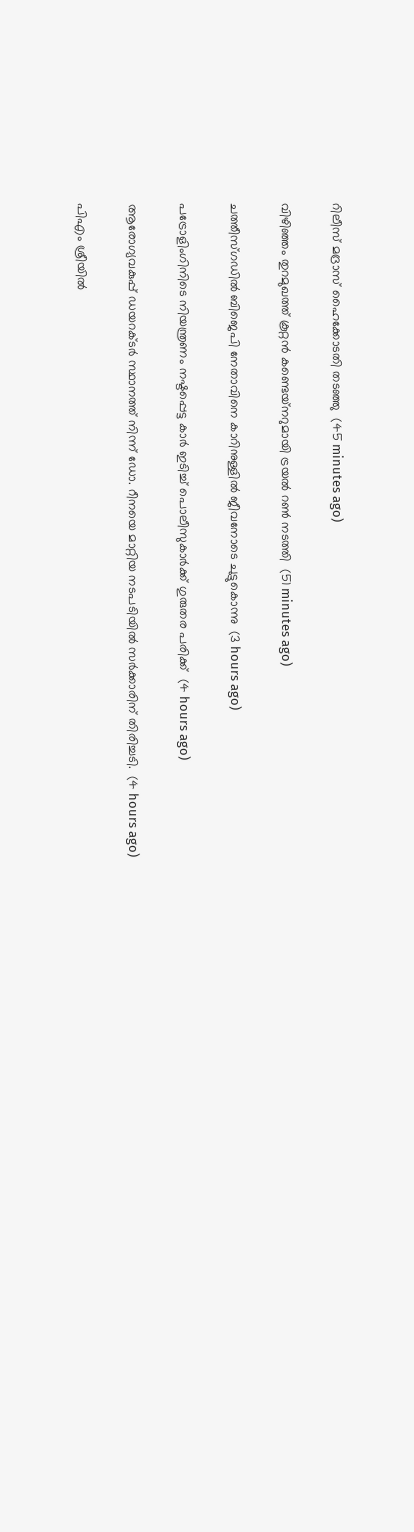റിലീസ് മദ്രാസ് ഹൈക്കോടതി തടഞ്ഞു  (45 minutes ago)

വിഴിഞ്ഞം തുറമുഖത്ത് കൂറ്റന്‍ കണ്ടെയ്‌നറുമായി ട്രയല്‍ റണ്‍ നടത്തി  (51 minutes ago)

ചത്തീസ്ഗഡില്‍ ബിജെപി നേതാവിനെ കാറിനുള്ളില്‍ ജീവനോടെ ചുട്ടുകൊന്നു  (3 hours ago)

പട്രോളിംഗിനിടെ നിയന്ത്രണം നഷ്ടപ്പെട്ട കാര്‍ ഇടിച്ച് പൊലീസുകാര്‍ക്ക് ഗുരുതര പരിക്ക്  (4 hours ago)

ആരോഗ്യവകുപ്പ് ഡയറക്ടർ സ്ഥാനത്ത് നിന്ന് ഡോ. റീനയെ മാറ്റിയ നടപടിയിൽ സർക്കാരിന് തിരിച്ചടി.  (4 hours ago)

പിഎം ശ്രീയിൽ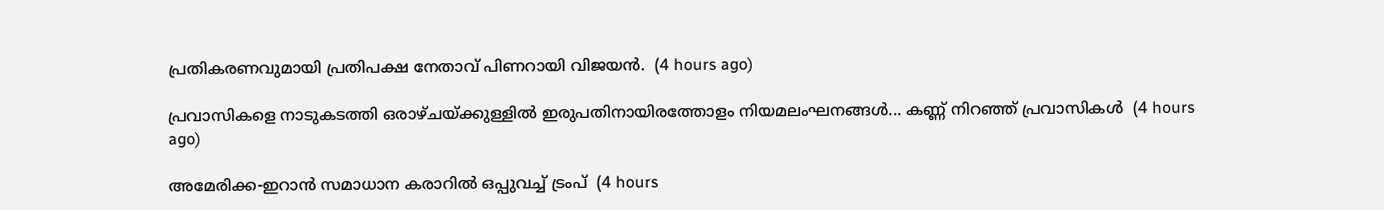പ്രതികരണവുമായി പ്രതിപക്ഷ നേതാവ് പിണറായി വിജയൻ.  (4 hours ago)

പ്രവാസികളെ നാടുകടത്തി ഒരാഴ്ചയ്ക്കുള്ളിൽ ഇരുപതിനായിരത്തോളം നിയമലംഘനങ്ങൾ... കണ്ണ് നിറഞ്ഞ് പ്രവാസികൾ  (4 hours ago)

അമേരിക്ക-ഇറാന്‍ സമാധാന കരാറില്‍ ഒപ്പുവച്ച് ട്രംപ്  (4 hours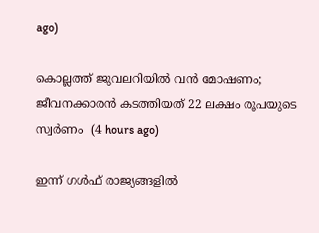ago)

കൊല്ലത്ത് ജുവലറിയില്‍ വന്‍ മോഷണം; ജീവനക്കാരന്‍ കടത്തിയത് 22 ലക്ഷം രൂപയുടെ സ്വര്‍ണം  (4 hours ago)

ഇന്ന് ഗൾഫ് രാജ്യങ്ങളിൽ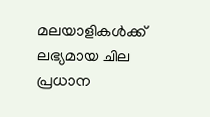മലയാളികൾക്ക് ലഭ്യമായ ചില പ്രധാന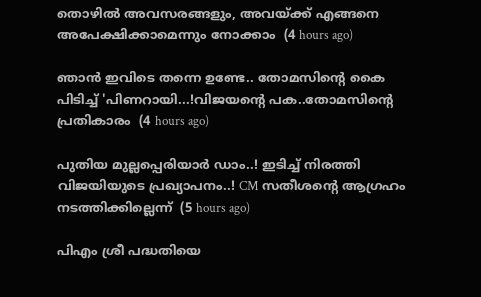തൊഴിൽ അവസരങ്ങളും, അവയ്ക്ക് എങ്ങനെ അപേക്ഷിക്കാമെന്നും നോക്കാം  (4 hours ago)

ഞാൻ ഇവിടെ തന്നെ ഉണ്ടേ.. തോമസിന്റെ കൈ പിടിച്ച് 'പിണറായി...!വിജയന്റെ പക..തോമസിന്റെ പ്രതികാരം  (4 hours ago)

പുതിയ മുല്ലപ്പെരിയാർ ഡാം..! ഇടിച്ച് നിരത്തി വിജയിയുടെ പ്രഖ്യാപനം..! CM സതീശന്റെ ആഗ്രഹം നടത്തിക്കില്ലെന്ന്  (5 hours ago)

പിഎം ശ്രീ പദ്ധതിയെ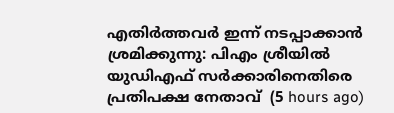എതിര്‍ത്തവര്‍ ഇന്ന് നടപ്പാക്കാന്‍ ശ്രമിക്കുന്നു: പിഎം ശ്രീയില്‍ യുഡിഎഫ് സര്‍ക്കാരിനെതിരെ പ്രതിപക്ഷ നേതാവ്  (5 hours ago)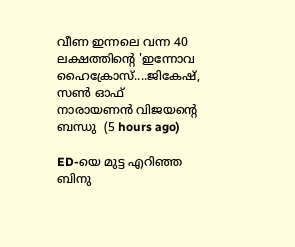വീണ ഇന്നലെ വന്ന 40 ലക്ഷത്തിന്റെ 'ഇന്നോവ ഹൈക്രോസ്....ജികേഷ്, സണ്‍ ഓഫ് നാരായണന്‍ വിജയന്റെ ബന്ധു  (5 hours ago)

ED-യെ മുട്ട എറിഞ്ഞ ബിനു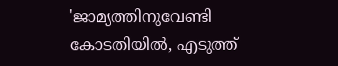'ജാമ്യത്തിനുവേണ്ടി കോടതിയിൽ, എടുത്ത്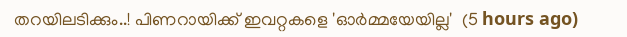തറയിലടിക്കും..! പിണറായിക്ക് ഇവറ്റകളെ 'ഓർമ്മയേയില്ല'  (5 hours ago)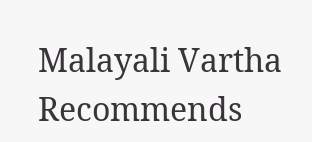Malayali Vartha Recommends